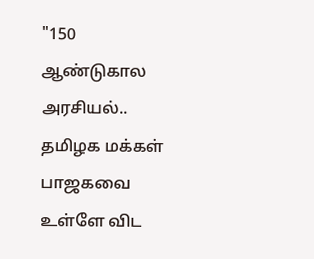"150 ஆண்டுகால அரசியல்.. தமிழக மக்கள் பாஜகவை உள்ளே விட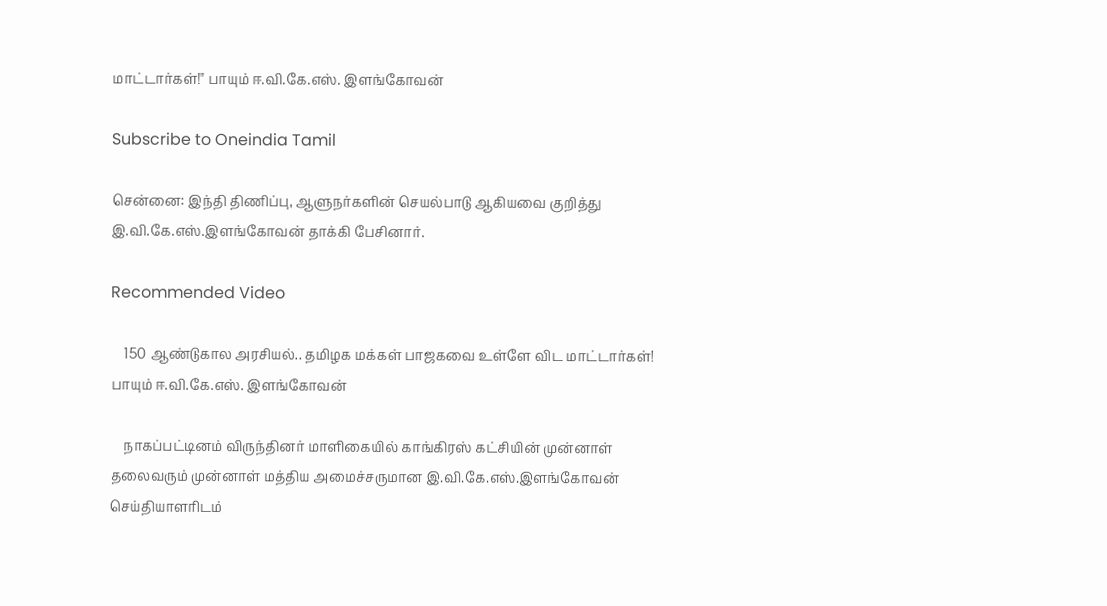மாட்டார்கள்!" பாயும் ஈ.வி.கே.எஸ். இளங்கோவன்

Subscribe to Oneindia Tamil

சென்னை: இந்தி திணிப்பு, ஆளுநர்களின் செயல்பாடு ஆகியவை குறித்து இ.வி.கே.எஸ்.இளங்கோவன் தாக்கி பேசினார்.

Recommended Video

    150 ஆண்டுகால அரசியல்.. தமிழக மக்கள் பாஜகவை உள்ளே விட மாட்டார்கள்! பாயும் ஈ.வி.கே.எஸ். இளங்கோவன்

    நாகப்பட்டினம் விருந்தினர் மாளிகையில் காங்கிரஸ் கட்சியின் முன்னாள் தலைவரும் முன்னாள் மத்திய அமைச்சருமான இ.வி.கே.எஸ்.இளங்கோவன் செய்தியாளரிடம்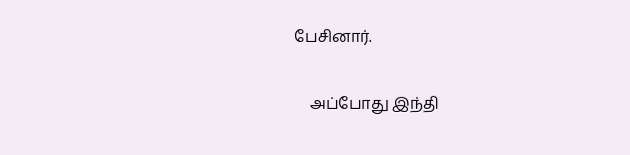பேசினார்.

    அப்போது இந்தி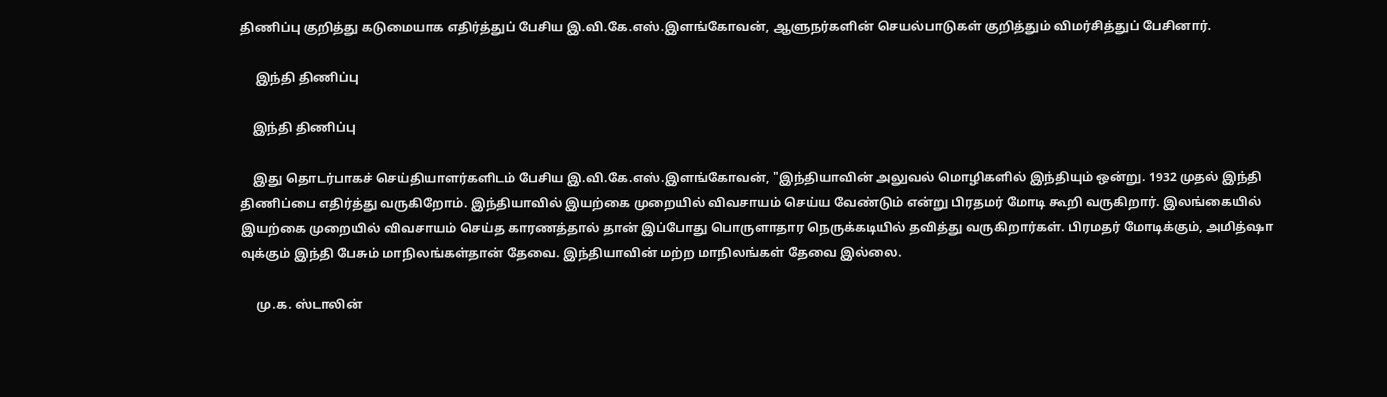திணிப்பு குறித்து கடுமையாக எதிர்த்துப் பேசிய இ.வி.கே.எஸ்.இளங்கோவன், ஆளுநர்களின் செயல்பாடுகள் குறித்தும் விமர்சித்துப் பேசினார்.

     இந்தி திணிப்பு

    இந்தி திணிப்பு

    இது தொடர்பாகச் செய்தியாளர்களிடம் பேசிய இ.வி.கே.எஸ்.இளங்கோவன், "இந்தியாவின் அலுவல் மொழிகளில் இந்தியும் ஒன்று. 1932 முதல் இந்தி திணிப்பை எதிர்த்து வருகிறோம். இந்தியாவில் இயற்கை முறையில் விவசாயம் செய்ய வேண்டும் என்று பிரதமர் மோடி கூறி வருகிறார். இலங்கையில் இயற்கை முறையில் விவசாயம் செய்த காரணத்தால் தான் இப்போது பொருளாதார நெருக்கடியில் தவித்து வருகிறார்கள். பிரமதர் மோடிக்கும், அமித்ஷா வுக்கும் இந்தி பேசும் மாநிலங்கள்தான் தேவை. இந்தியாவின் மற்ற மாநிலங்கள் தேவை இல்லை.

     மு.க. ஸ்டாலின்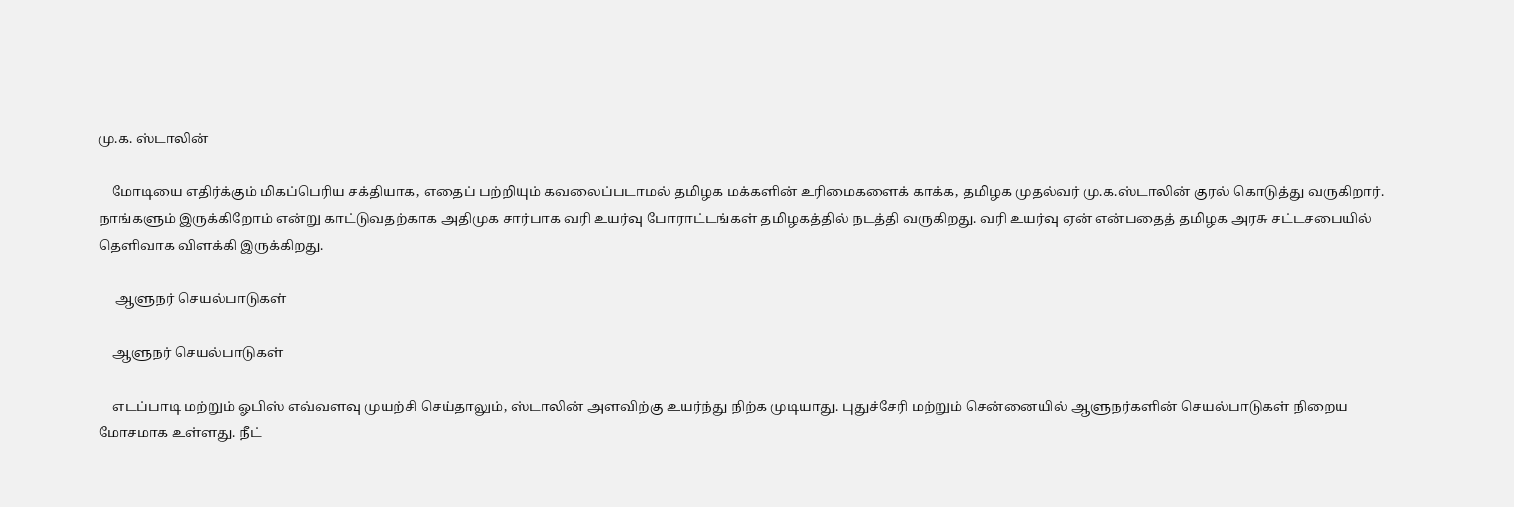மு.க. ஸ்டாலின்

    மோடியை எதிர்க்கும் மிகப்பெரிய சக்தியாக, எதைப் பற்றியும் கவலைப்படாமல் தமிழக மக்களின் உரிமைகளைக் காக்க, தமிழக முதல்வர் மு.க.ஸ்டாலின் குரல் கொடுத்து வருகிறார். நாங்களும் இருக்கிறோம் என்று காட்டுவதற்காக அதிமுக சார்பாக வரி உயர்வு போராட்டங்கள் தமிழகத்தில் நடத்தி வருகிறது. வரி உயர்வு ஏன் என்பதைத் தமிழக அரசு சட்டசபையில் தெளிவாக விளக்கி இருக்கிறது.

     ஆளுநர் செயல்பாடுகள்

    ஆளுநர் செயல்பாடுகள்

    எடப்பாடி மற்றும் ஓபிஸ் எவ்வளவு முயற்சி செய்தாலும், ஸ்டாலின் அளவிற்கு உயர்ந்து நிற்க முடியாது. புதுச்சேரி மற்றும் சென்னையில் ஆளுநர்களின் செயல்பாடுகள் நிறைய மோசமாக உள்ளது. நீட்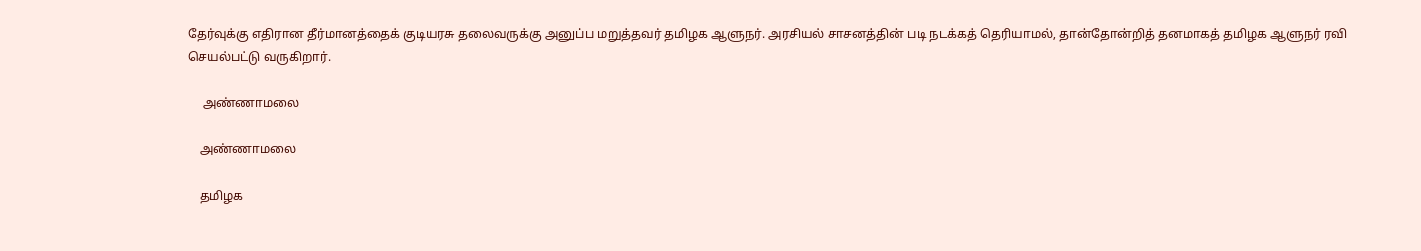தேர்வுக்கு எதிரான தீர்மானத்தைக் குடியரசு தலைவருக்கு அனுப்ப மறுத்தவர் தமிழக ஆளுநர். அரசியல் சாசனத்தின் படி நடக்கத் தெரியாமல், தான்தோன்றித் தனமாகத் தமிழக ஆளுநர் ரவி செயல்பட்டு வருகிறார்.

     அண்ணாமலை

    அண்ணாமலை

    தமிழக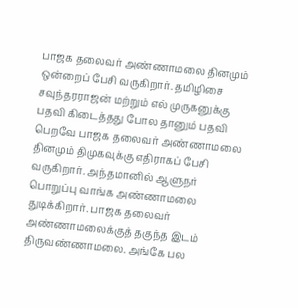பாஜக தலைவர் அண்ணாமலை தினமும் ஒன்றைப் பேசி வருகிறார். தமிழிசை சவுந்தரராஜன் மற்றும் எல் முருகனுக்கு பதவி கிடைத்தது போல தானும் பதவி பெறவே பாஜக தலைவர் அண்ணாமலை தினமும் திமுகவுக்கு எதிராகப் பேசி வருகிறார். அந்தமானில் ஆளுநர் பொறுப்பு வாங்க அண்ணாமலை துடிக்கிறார். பாஜக தலைவர் அண்ணாமலைக்குத் தகுந்த இடம் திருவண்ணாமலை. அங்கே பல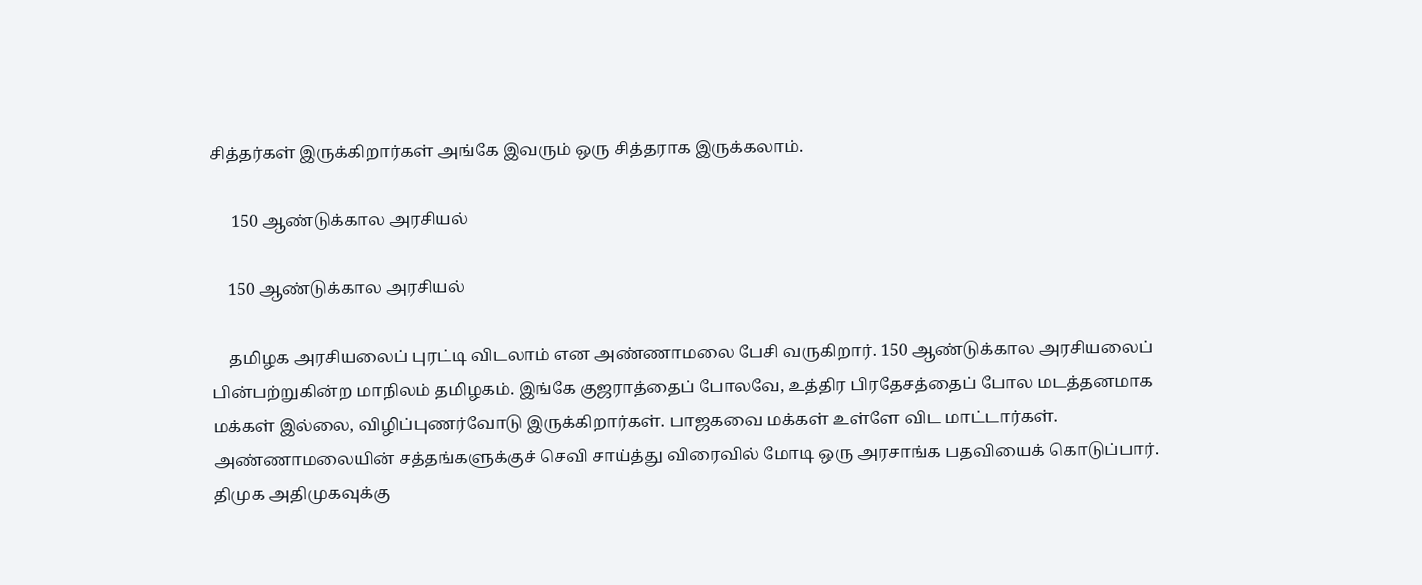சித்தர்கள் இருக்கிறார்கள் அங்கே இவரும் ஒரு சித்தராக இருக்கலாம்.

     150 ஆண்டுக்கால அரசியல்

    150 ஆண்டுக்கால அரசியல்

    தமிழக அரசியலைப் புரட்டி விடலாம் என அண்ணாமலை பேசி வருகிறார். 150 ஆண்டுக்கால அரசியலைப் பின்பற்றுகின்ற மாநிலம் தமிழகம். இங்கே குஜராத்தைப் போலவே, உத்திர பிரதேசத்தைப் போல மடத்தனமாக மக்கள் இல்லை, விழிப்புணர்வோடு இருக்கிறார்கள். பாஜகவை மக்கள் உள்ளே விட மாட்டார்கள். அண்ணாமலையின் சத்தங்களுக்குச் செவி சாய்த்து விரைவில் மோடி ஒரு அரசாங்க பதவியைக் கொடுப்பார். திமுக அதிமுகவுக்கு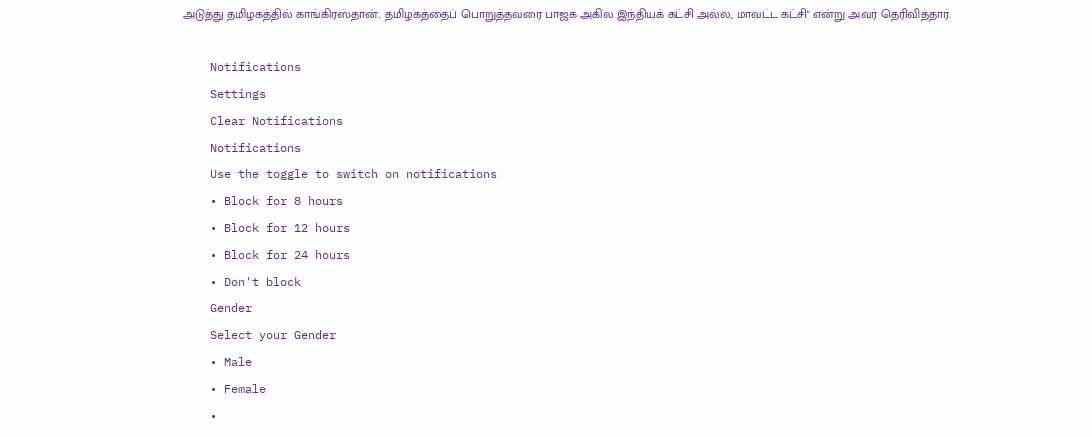அடுத்து தமிழகத்தில் காங்கிரஸ்தான்.. தமிழகத்தைப் பொறுத்தவரை பாஜக அகில இந்தியக் கட்சி அல்ல, மாவட்ட கட்சி" என்று அவர் தெரிவித்தார்.

    Notifications
    Settings
    Clear Notifications
    Notifications
    Use the toggle to switch on notifications
    • Block for 8 hours
    • Block for 12 hours
    • Block for 24 hours
    • Don't block
    Gender
    Select your Gender
    • Male
    • Female
    •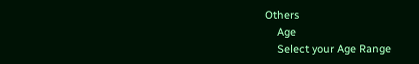Others
    Age
    Select your Age Range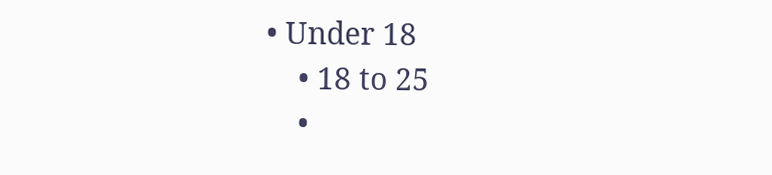• Under 18
    • 18 to 25
    •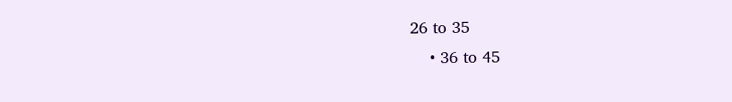26 to 35
    • 36 to 45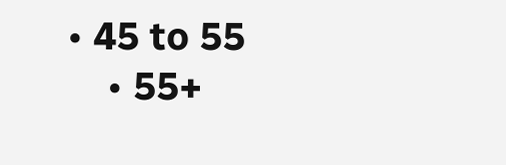• 45 to 55
    • 55+